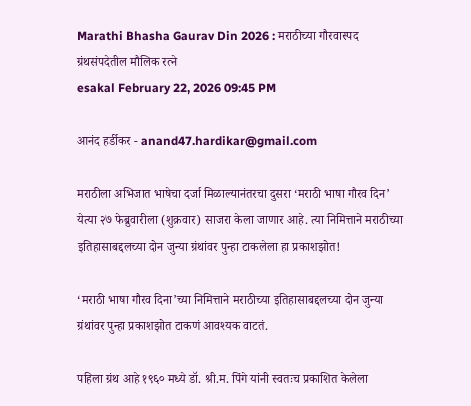Marathi Bhasha Gaurav Din 2026 : मराठीच्या गौरवास्पद ग्रंथसंपदेतील मौलिक रत्ने
esakal February 22, 2026 09:45 PM

आनंद हर्डीकर - anand47.hardikar@gmail.com

मराठीला अभिजात भाषेचा दर्जा मिळाल्यानंतरचा दुसरा ‘मराठी भाषा गौरव दिन’ येत्या २७ फेब्रुवारीला (शुक्रवार) साजरा केला जाणार आहे. त्या निमित्ताने मराठीच्या इतिहासाबद्दलच्या दोन जुन्या ग्रंथांवर पुन्हा टाकलेला हा प्रकाशझोत!

‘मराठी भाषा गौरव दिना’च्या निमित्ताने मराठीच्या इतिहासाबद्दलच्या दोन जुन्या ग्रंथांवर पुन्हा प्रकाशझोत टाकणं आवश्यक वाटतं.

पहिला ग्रंथ आहे १९६० मध्ये डॉ. श्री.म. पिंगे यांनी स्वतःच प्रकाशित केलेला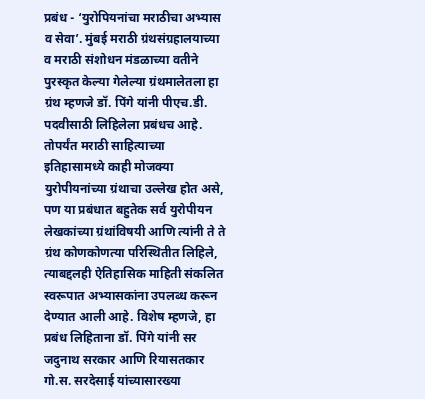प्रबंध - ‘युरोपियनांचा मराठीचा अभ्यास व सेवा’. मुंबई मराठी ग्रंथसंग्रहालयाच्या व मराठी संशोधन मंडळाच्या वतीने पुरस्कृत केल्या गेलेल्या ग्रंथमालेतला हा ग्रंथ म्हणजे डॉ. पिंगे यांनी पीएच.डी. पदवीसाठी लिहिलेला प्रबंधच आहे. तोपर्यंत मराठी साहित्याच्या इतिहासामध्ये काही मोजक्या युरोपीयनांच्या ग्रंथाचा उल्लेख होत असे, पण या प्रबंधात बहुतेक सर्व युरोपीयन लेखकांच्या ग्रंथांविषयी आणि त्यांनी ते ते ग्रंथ कोणकोणत्या परिस्थितीत लिहिले, त्याबद्दलही ऐतिहासिक माहिती संकलित स्वरूपात अभ्यासकांना उपलब्ध करून देण्यात आली आहे. विशेष म्हणजे, हा प्रबंध लिहिताना डॉ. पिंगे यांनी सर जदुनाथ सरकार आणि रियासतकार गो.स. सरदेसाई यांच्यासारख्या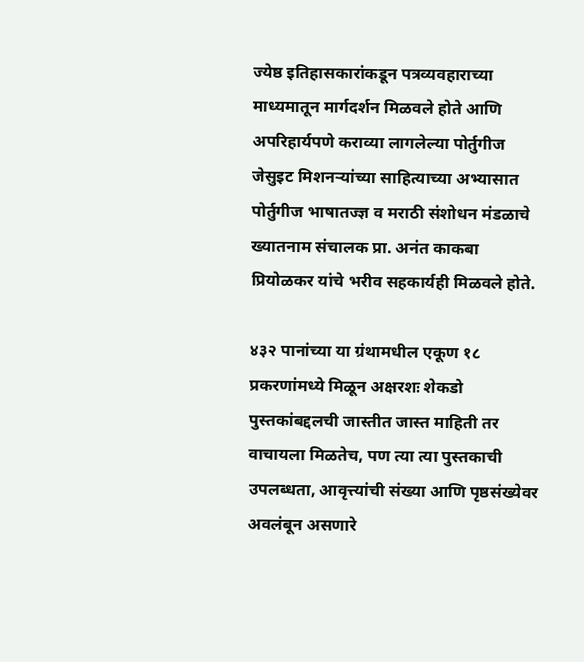ज्येष्ठ इतिहासकारांकडून पत्रव्यवहाराच्या माध्यमातून मार्गदर्शन मिळवले होते आणि अपरिहार्यपणे कराव्या लागलेल्या पोर्तुगीज जेसुइट मिशनऱ्यांच्या साहित्याच्या अभ्यासात पोर्तुगीज भाषातज्ज्ञ व मराठी संशोधन मंडळाचे ख्यातनाम संचालक प्रा. अनंत काकबा प्रियोळकर यांचे भरीव सहकार्यही मिळवले होते.

४३२ पानांच्या या ग्रंथामधील एकूण १८ प्रकरणांमध्ये मिळून अक्षरशः शेकडो पुस्तकांबद्दलची जास्तीत जास्त माहिती तर वाचायला मिळतेच, पण त्या त्या पुस्तकाची उपलब्धता, आवृत्त्यांची संख्या आणि पृष्ठसंख्येवर अवलंबून असणारे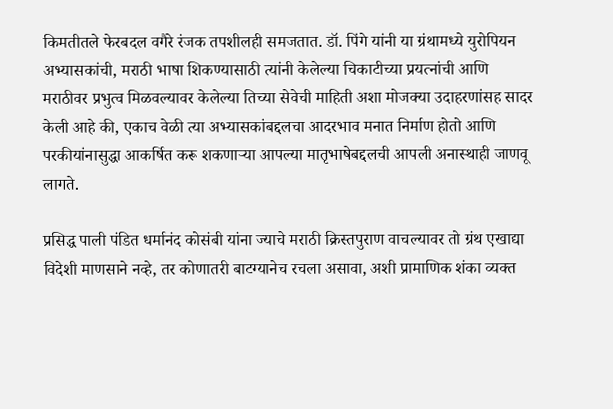किमतीतले फेरबदल वगैरे रंजक तपशीलही समजतात. डॉ. पिंगे यांनी या ग्रंथामध्ये युरोपियन अभ्यासकांची, मराठी भाषा शिकण्यासाठी त्यांनी केलेल्या चिकाटीच्या प्रयत्नांची आणि मराठीवर प्रभुत्व मिळवल्यावर केलेल्या तिच्या सेवेची माहिती अशा मोजक्या उदाहरणांसह सादर केली आहे की, एकाच वेळी त्या अभ्यासकांबद्दलचा आदरभाव मनात निर्माण होतो आणि परकीयांनासुद्धा आकर्षित करू शकणाऱ्या आपल्या मातृभाषेबद्दलची आपली अनास्थाही जाणवू लागते.

प्रसिद्ध पाली पंडित धर्मानंद कोसंबी यांना ज्याचे मराठी क्रिस्तपुराण वाचल्यावर तो ग्रंथ एखाद्या विदेशी माणसाने नव्हे, तर कोणातरी बाटग्यानेच रचला असावा, अशी प्रामाणिक शंका व्यक्त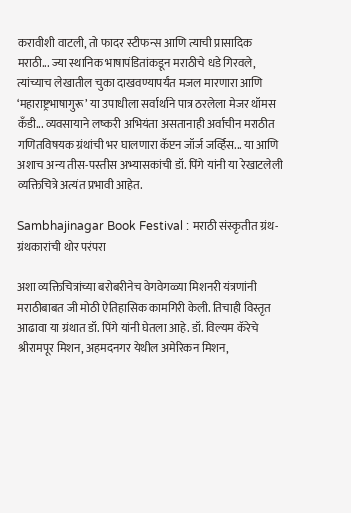करावीशी वाटली, तो फादर स्टीफन्स आणि त्याची प्रासादिक मराठी... ज्या स्थानिक भाषापंडितांकडून मराठीचे धडे गिरवले, त्यांच्याच लेखातील चुका दाखवण्यापर्यंत मजल मारणारा आणि ‘महाराष्ट्रभाषागुरू’ या उपाधीला सर्वार्थाने पात्र ठरलेला मेजर थॉमस कँडी... व्यवसायाने लष्करी अभियंता असतानाही अर्वाचीन मराठीत गणितविषयक ग्रंथांची भर घालणारा कॅप्टन जॉर्ज जर्व्हिस... या आणि अशाच अन्य तीस-पस्तीस अभ्यासकांची डॉ. पिंगे यांनी या रेखाटलेली व्यक्तिचित्रे अत्यंत प्रभावी आहेत.

Sambhajinagar Book Festival : मराठी संस्कृतीत ग्रंथ-ग्रंथकारांची थोर परंपरा

अशा व्यक्तिचित्रांच्या बरोबरीनेच वेगवेगळ्या मिशनरी यंत्रणांनी मराठीबाबत जी मोठी ऐतिहासिक कामगिरी केली. तिचाही विस्तृत आढावा या ग्रंथात डॉ. पिंगे यांनी घेतला आहे. डॉ. विल्यम कॅरेचे श्रीरामपूर मिशन, अहमदनगर येथील अमेरिकन मिशन,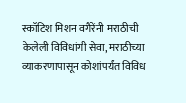स्कॉटिश मिशन वगैरेंनी मराठीची केलेली विविधांगी सेवा, मराठीच्या व्याकरणापासून कोशांपर्यंत विविध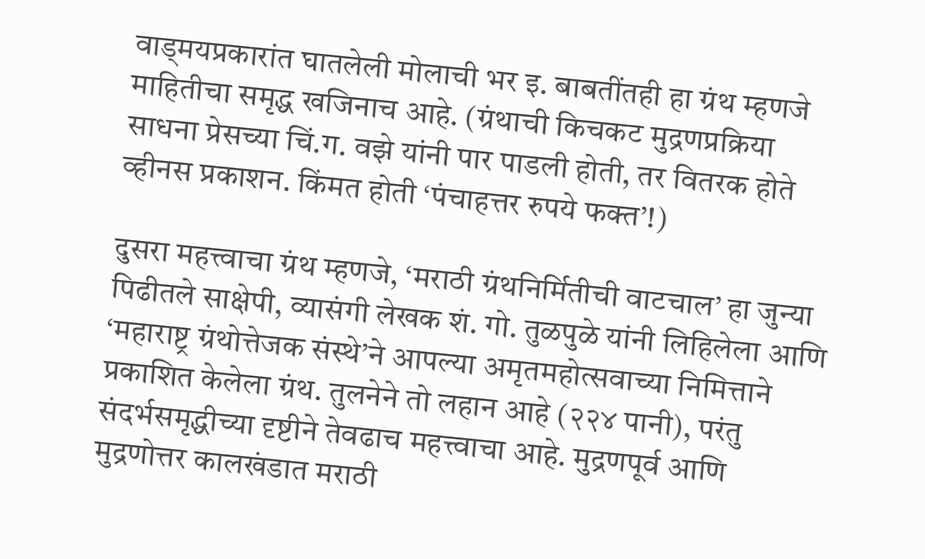वाड्मयप्रकारांत घातलेली मोलाची भर इ. बाबतींतही हा ग्रंथ म्हणजे माहितीचा समृद्ध खजिनाच आहे. (ग्रंथाची किचकट मुद्रणप्रक्रिया साधना प्रेसच्या चिं.ग. वझे यांनी पार पाडली होती, तर वितरक होते व्हीनस प्रकाशन. किंमत होती ‘पंचाहत्तर रुपये फक्त’!)

दुसरा महत्त्वाचा ग्रंथ म्हणजे, ‘मराठी ग्रंथनिर्मितीची वाटचाल’ हा जुन्या पिढीतले साक्षेपी, व्यासंगी लेखक शं. गो. तुळपुळे यांनी लिहिलेला आणि ‘महाराष्ट्र ग्रंथोत्तेजक संस्थे’ने आपल्या अमृतमहोत्सवाच्या निमित्ताने प्रकाशित केलेला ग्रंथ. तुलनेने तो लहान आहे (२२४ पानी), परंतु संदर्भसमृद्धीच्या दृष्टीने तेवढाच महत्त्वाचा आहे. मुद्रणपूर्व आणि मुद्रणोत्तर कालखंडात मराठी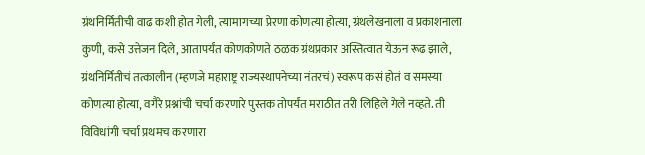ग्रंथनिर्मितीची वाढ कशी होत गेली, त्यामागच्या प्रेरणा कोणत्या होत्या, ग्रंथलेखनाला व प्रकाशनाला कुणी, कसे उत्तेजन दिले, आतापर्यंत कोणकोणते ठळक ग्रंथप्रकार अस्तित्वात येऊन रूढ झाले, ग्रंथनिर्मितीचं तत्कालीन (म्हणजे महाराष्ट्र राज्यस्थापनेच्या नंतरचं) स्वरूप कसं होतं व समस्या कोणत्या होत्या, वगैरे प्रश्नांची चर्चा करणारे पुस्तक तोपर्यंत मराठीत तरी लिहिले गेले नव्हते. ती विविधांगी चर्चा प्रथमच करणारा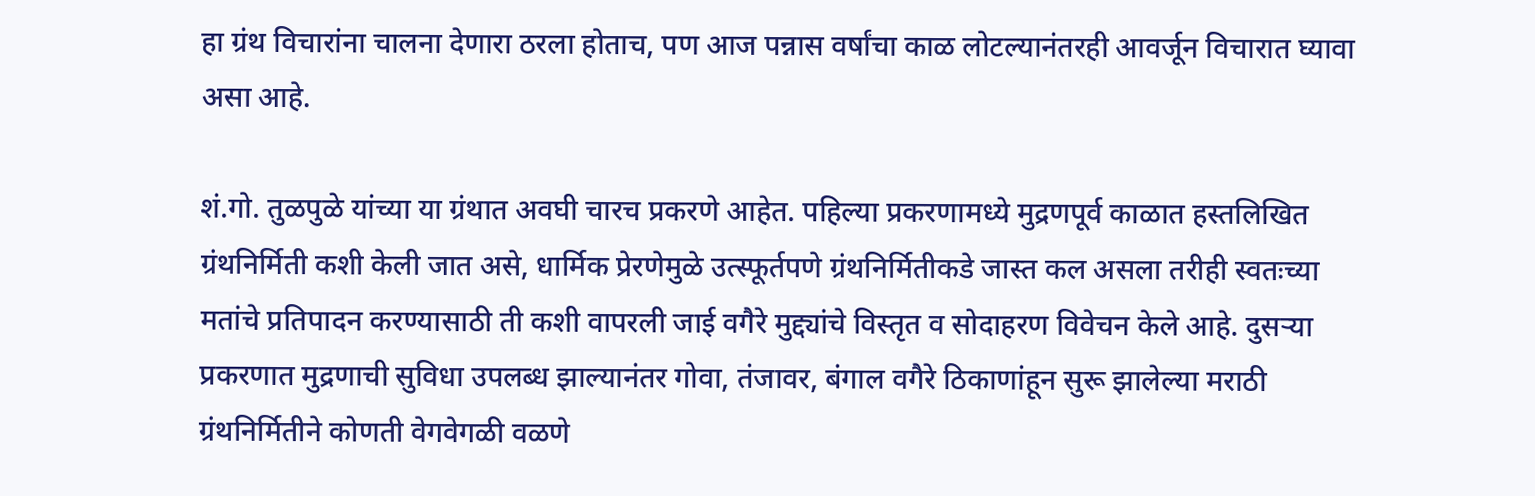हा ग्रंथ विचारांना चालना देणारा ठरला होताच, पण आज पन्नास वर्षांचा काळ लोटल्यानंतरही आवर्जून विचारात घ्यावा असा आहे.

शं.गो. तुळपुळे यांच्या या ग्रंथात अवघी चारच प्रकरणे आहेत. पहिल्या प्रकरणामध्ये मुद्रणपूर्व काळात हस्तलिखित ग्रंथनिर्मिती कशी केली जात असे, धार्मिक प्रेरणेमुळे उत्स्फूर्तपणे ग्रंथनिर्मितीकडे जास्त कल असला तरीही स्वतःच्या मतांचे प्रतिपादन करण्यासाठी ती कशी वापरली जाई वगैरे मुद्द्यांचे विस्तृत व सोदाहरण विवेचन केले आहे. दुसऱ्या प्रकरणात मुद्रणाची सुविधा उपलब्ध झाल्यानंतर गोवा, तंजावर, बंगाल वगैरे ठिकाणांहून सुरू झालेल्या मराठी ग्रंथनिर्मितीने कोणती वेगवेगळी वळणे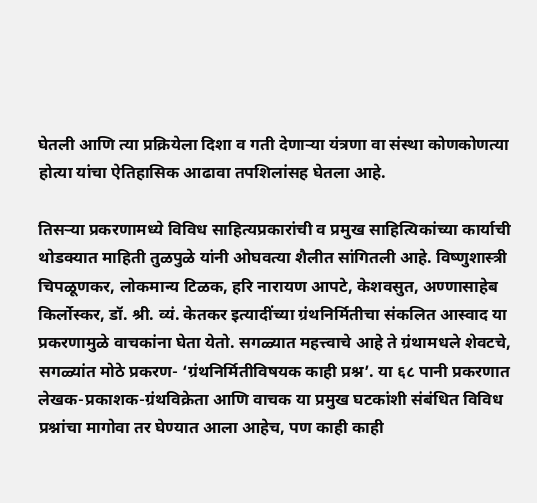घेतली आणि त्या प्रक्रियेला दिशा व गती देणाऱ्या यंत्रणा वा संस्था कोणकोणत्या होत्या यांचा ऐतिहासिक आढावा तपशिलांसह घेतला आहे.

तिसऱ्या प्रकरणामध्ये विविध साहित्यप्रकारांची व प्रमुख साहित्यिकांच्या कार्याची थोडक्यात माहिती तुळपुळे यांनी ओघवत्या शैलीत सांगितली आहे. विष्णुशास्त्री चिपळूणकर, लोकमान्य टिळक, हरि नारायण आपटे, केशवसुत, अण्णासाहेब किर्लोस्कर, डॉ. श्री. व्यं. केतकर इत्यादींच्या ग्रंथनिर्मितीचा संकलित आस्वाद या प्रकरणामुळे वाचकांना घेता येतो. सगळ्यात महत्त्वाचे आहे ते ग्रंथामधले शेवटचे, सगळ्यांत मोठे प्रकरण- ‘ग्रंथनिर्मितीविषयक काही प्रश्न’. या ६८ पानी प्रकरणात लेखक-प्रकाशक-ग्रंथविक्रेता आणि वाचक या प्रमुख घटकांशी संबंधित विविध प्रश्नांचा मागोवा तर घेण्यात आला आहेच, पण काही काही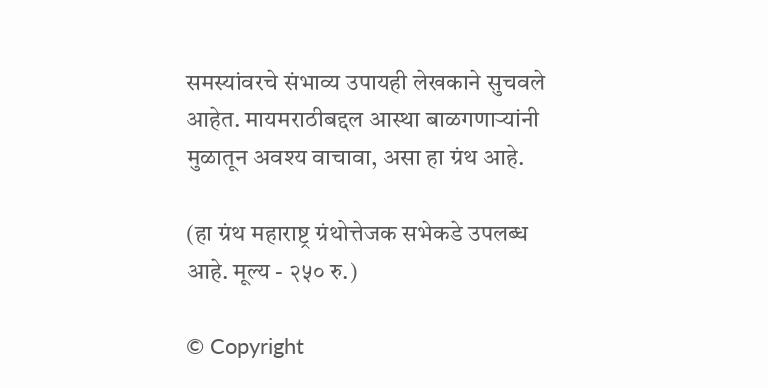समस्यांवरचे संभाव्य उपायही लेखकाने सुचवले आहेत. मायमराठीबद्दल आस्था बाळगणाऱ्यांनी मुळातून अवश्य वाचावा, असा हा ग्रंथ आहे.

(हा ग्रंथ महाराष्ट्र ग्रंथोत्तेजक सभेकडे उपलब्ध आहे. मूल्य - २५० रु.)

© Copyright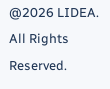@2026 LIDEA. All Rights Reserved.